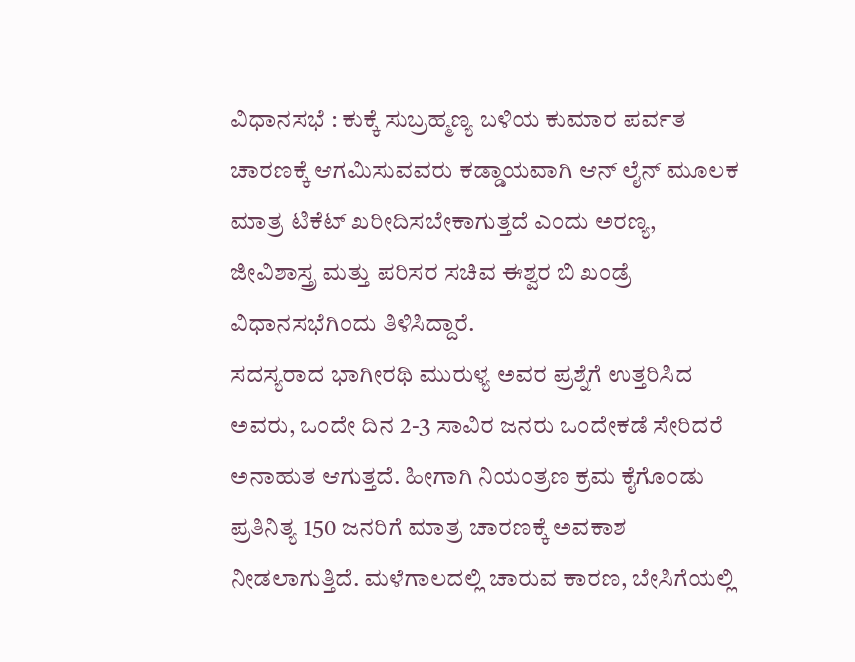ವಿಧಾನಸಭೆ : ಕುಕ್ಕೆ ಸುಬ್ರಹ್ಮಣ್ಯ ಬಳಿಯ ಕುಮಾರ ಪರ್ವತ ಚಾರಣಕ್ಕೆ ಆಗಮಿಸುವವರು ಕಡ್ಡಾಯವಾಗಿ ಆನ್ ಲೈನ್ ಮೂಲಕ ಮಾತ್ರ ಟಿಕೆಟ್ ಖರೀದಿಸಬೇಕಾಗುತ್ತದೆ ಎಂದು ಅರಣ್ಯ, ಜೀವಿಶಾಸ್ತ್ರ ಮತ್ತು ಪರಿಸರ ಸಚಿವ ಈಶ್ವರ ಬಿ ಖಂಡ್ರೆ ವಿಧಾನಸಭೆಗಿಂದು ತಿಳಿಸಿದ್ದಾರೆ.
ಸದಸ್ಯರಾದ ಭಾಗೀರಥಿ ಮುರುಳ್ಯ ಅವರ ಪ್ರಶ್ನೆಗೆ ಉತ್ತರಿಸಿದ ಅವರು, ಒಂದೇ ದಿನ 2-3 ಸಾವಿರ ಜನರು ಒಂದೇಕಡೆ ಸೇರಿದರೆ ಅನಾಹುತ ಆಗುತ್ತದೆ. ಹೀಗಾಗಿ ನಿಯಂತ್ರಣ ಕ್ರಮ ಕೈಗೊಂಡು ಪ್ರತಿನಿತ್ಯ 150 ಜನರಿಗೆ ಮಾತ್ರ ಚಾರಣಕ್ಕೆ ಅವಕಾಶ ನೀಡಲಾಗುತ್ತಿದೆ. ಮಳೆಗಾಲದಲ್ಲಿ ಚಾರುವ ಕಾರಣ, ಬೇಸಿಗೆಯಲ್ಲಿ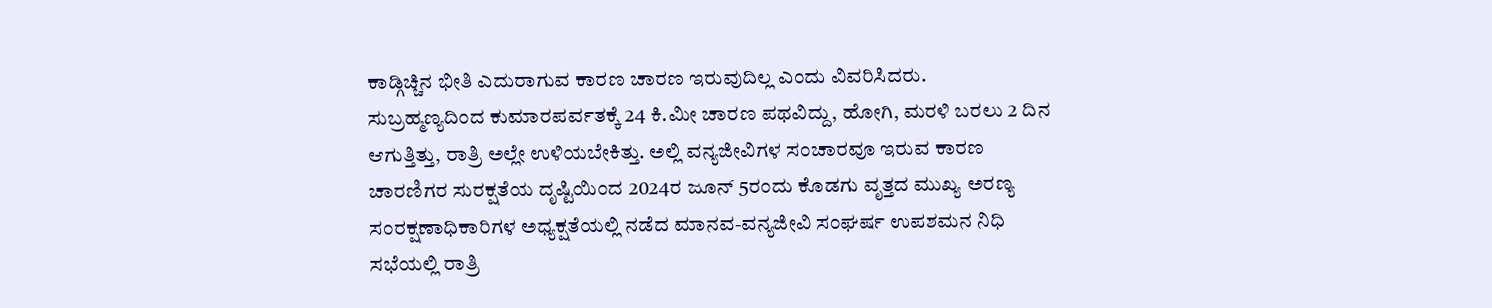ಕಾಡ್ಗಿಚ್ಚಿನ ಭೀತಿ ಎದುರಾಗುವ ಕಾರಣ ಚಾರಣ ಇರುವುದಿಲ್ಲ ಎಂದು ವಿವರಿಸಿದರು.
ಸುಬ್ರಹ್ಮಣ್ಯದಿಂದ ಕುಮಾರಪರ್ವತಕ್ಕೆ 24 ಕಿ.ಮೀ ಚಾರಣ ಪಥವಿದ್ದು, ಹೋಗಿ, ಮರಳಿ ಬರಲು 2 ದಿನ ಆಗುತ್ತಿತ್ತು, ರಾತ್ರಿ ಅಲ್ಲೇ ಉಳಿಯಬೇಕಿತ್ತು. ಅಲ್ಲಿ ವನ್ಯಜೀವಿಗಳ ಸಂಚಾರವೂ ಇರುವ ಕಾರಣ ಚಾರಣಿಗರ ಸುರಕ್ಷತೆಯ ದೃಷ್ಟಿಯಿಂದ 2024ರ ಜೂನ್ 5ರಂದು ಕೊಡಗು ವೃತ್ತದ ಮುಖ್ಯ ಅರಣ್ಯ ಸಂರಕ್ಷಣಾಧಿಕಾರಿಗಳ ಅಧ್ಯಕ್ಷತೆಯಲ್ಲಿ ನಡೆದ ಮಾನವ-ವನ್ಯಜೀವಿ ಸಂಘರ್ಷ ಉಪಶಮನ ನಿಧಿ ಸಭೆಯಲ್ಲಿ ರಾತ್ರಿ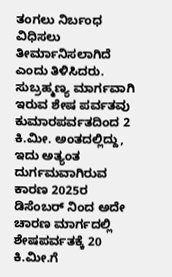ತಂಗಲು ನಿರ್ಬಂಧ ವಿಧಿಸಲು ತೀರ್ಮಾನಿಸಲಾಗಿದೆ ಎಂದು ತಿಳಿಸಿದರು.
ಸುಬ್ರಹ್ಮಣ್ಯ ಮಾರ್ಗವಾಗಿ ಇರುವ ಶೇಷ ಪರ್ವತವು ಕುಮಾರಪರ್ವತದಿಂದ 2 ಕಿ.ಮೀ. ಅಂತದಲ್ಲಿದ್ದು, ಇದು ಅತ್ಯಂತ ದುರ್ಗಮವಾಗಿರುವ ಕಾರಣ 2025ರ ಡಿಸೆಂಬರ್ ನಿಂದ ಅದೇ ಚಾರಣ ಮಾರ್ಗದಲ್ಲಿ ಶೇಷಪರ್ವತಕ್ಕೆ 20 ಕಿ.ಮೀ.ಗೆ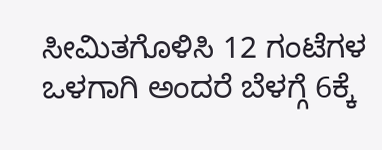ಸೀಮಿತಗೊಳಿಸಿ 12 ಗಂಟೆಗಳ ಒಳಗಾಗಿ ಅಂದರೆ ಬೆಳಗ್ಗೆ 6ಕ್ಕೆ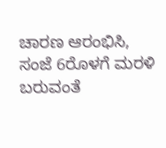ಚಾರಣ ಆರಂಭಿಸಿ, ಸಂಜೆ 6ರೊಳಗೆ ಮರಳಿ ಬರುವಂತೆ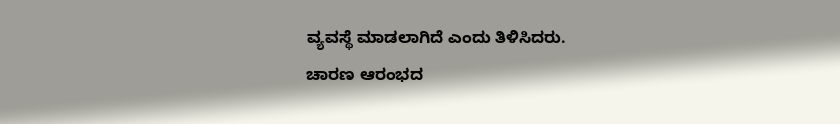ವ್ಯವಸ್ಥೆ ಮಾಡಲಾಗಿದೆ ಎಂದು ತಿಳಿಸಿದರು.
ಚಾರಣ ಆರಂಭದ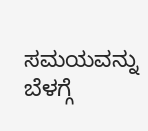ಸಮಯವನ್ನು ಬೆಳಗ್ಗೆ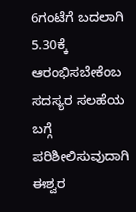6ಗಂಟೆಗೆ ಬದಲಾಗಿ 5.30ಕ್ಕೆ ಆರಂಭಿಸಬೇಕೆಂಬ ಸದಸ್ಯರ ಸಲಹೆಯ ಬಗ್ಗೆ ಪರಿಶೀಲಿಸುವುದಾಗಿ ಈಶ್ವರ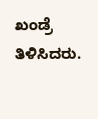ಖಂಡ್ರೆ ತಿಳಿಸಿದರು.